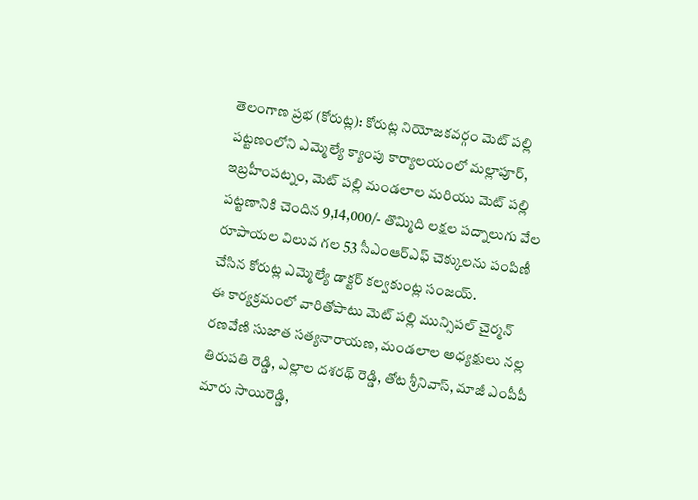తెలంగాణ ప్రభ (కోరుట్ల): కోరుట్ల నియోజకవర్గం మెట్ పల్లి పట్టణంలోని ఎమ్మెల్యే క్యాంపు కార్యాలయంలో మల్లాపూర్, ఇబ్రహీంపట్నం, మెట్ పల్లి మండలాల మరియు మెట్ పల్లి పట్టణానికి చెందిన 9,14,000/- తొమ్మిది లక్షల పద్నాలుగు వేల రూపాయల విలువ గల 53 సీఎంఆర్ఎఫ్ చెక్కులను పంపిణీ చేసిన కోరుట్ల ఎమ్మెల్యే డాక్టర్ కల్వకుంట్ల సంజయ్.
ఈ కార్యక్రమంలో వారితోపాటు మెట్ పల్లి మున్సిపల్ చైర్మన్ రణవేణి సుజాత సత్యనారాయణ, మండలాల అధ్యక్షులు నల్ల తిరుపతి రెడ్డి, ఎల్లాల దశరథ్ రెడ్డి, తోట శ్రీనివాస్, మాజీ ఎంపీపీ మారు సాయిరెడ్డి,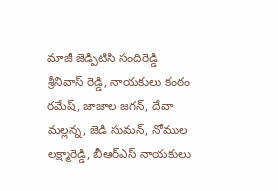మాజీ జెడ్పిటిసి సందిరెడ్డి శ్రీనివాస్ రెడ్డి, నాయకులు కంఠం రమేష్, జాజాల జగన్, దేవా మల్లన్న, జెడి సుమన్, నోముల లక్ష్మారెడ్డి, బీఆర్ఎస్ నాయకులు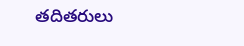తదితరులు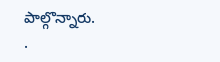పాల్గొన్నారు.
.